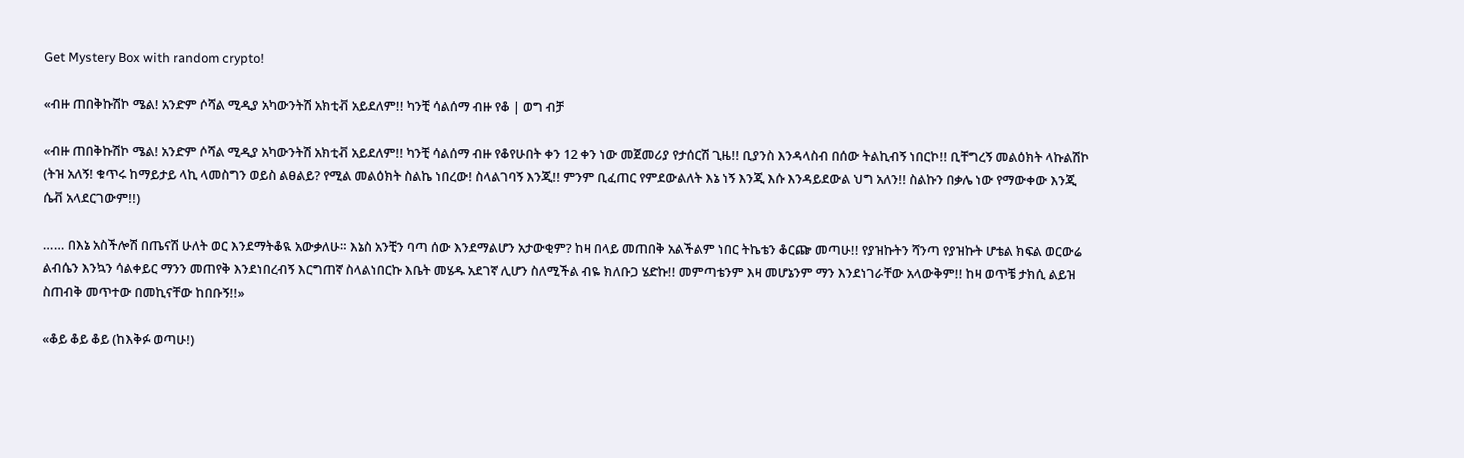Get Mystery Box with random crypto!

«ብዙ ጠበቅኩሽኮ ሜል! አንድም ሶሻል ሚዲያ አካውንትሽ አክቲቭ አይደለም!! ካንቺ ሳልሰማ ብዙ የቆ | ወግ ብቻ

«ብዙ ጠበቅኩሽኮ ሜል! አንድም ሶሻል ሚዲያ አካውንትሽ አክቲቭ አይደለም!! ካንቺ ሳልሰማ ብዙ የቆየሁበት ቀን 12 ቀን ነው መጀመሪያ የታሰርሽ ጊዜ!! ቢያንስ እንዳላስብ በሰው ትልኪብኝ ነበርኮ!! ቢቸግረኝ መልዕክት ላኩልሽኮ (ትዝ አለኝ! ቁጥሩ ከማይታይ ላኪ ላመስግን ወይስ ልፀልይ? የሚል መልዕክት ስልኬ ነበረው! ስላልገባኝ እንጂ!! ምንም ቢፈጠር የምደውልለት እኔ ነኝ እንጂ እሱ እንዳይደውል ህግ አለን!! ስልኩን በቃሌ ነው የማውቀው እንጂ ሴቭ አላደርገውም!!)

…… በእኔ አስችሎሽ በጤናሽ ሁለት ወር እንደማትቆዪ አውቃለሁ። እኔስ አንቺን ባጣ ሰው እንደማልሆን አታውቂም? ከዛ በላይ መጠበቅ አልችልም ነበር ትኬቴን ቆርጬ መጣሁ!! የያዝኩትን ሻንጣ የያዝኩት ሆቴል ክፍል ወርውሬ ልብሴን እንኳን ሳልቀይር ማንን መጠየቅ እንደነበረብኝ እርግጠኛ ስላልነበርኩ እቤት መሄዱ አደገኛ ሊሆን ስለሚችል ብዬ ክለቡጋ ሄድኩ!! መምጣቴንም እዛ መሆኔንም ማን እንደነገራቸው አላውቅም!! ከዛ ወጥቼ ታክሲ ልይዝ ስጠብቅ መጥተው በመኪናቸው ከበቡኝ!!»

«ቆይ ቆይ ቆይ (ከእቅፉ ወጣሁ!)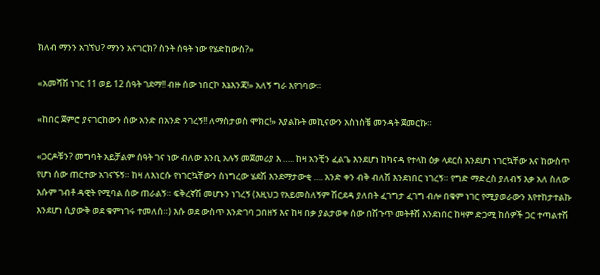ክለብ ማንን አገኘህ? ማንን አናገርክ? ስንት ሰዓት ነው የሄድከውስ?»

«አመሻሽ ነገር 11 ወይ 12 ሰዓት ገደማ!! ብዙ ሰው ነበርኮ እኔእንጃ!» አለኝ ግራ እየገባው።

«ከበር ጀምሮ ያናገርከውን ሰው አንድ በአንድ ንገረኝ!! ለማስታወስ ሞክር!» እያልኩት መኪናውን አስነስቼ መንዳት ጀመርኩ።

«ጋርዶቹን? መግባት አይቻልም ሰዓት ገና ነው ብለው እንቢ አሉኝ መጀመሪያ እ ….. ከዛ አንቺን ፈልጌ እንደሆነ ከካናዳ የተላከ ዕቃ ላደርስ እንደሆነ ነገርኳቸው እና ከውስጥ የሆነ ሰው ጠርተው አገናኙኝ። ከዛ ለእነርሱ የነገርኳቸውን ስነግረው ሄደሽ እንደማታውቂ …. አንድ ቀን ብቅ ብለሽ እንደነበር ነገረኝ። የግድ ማድረስ ያለብኝ እቃ አለ ስለው እሱም ገብቶ ዳዊት የሚባል ሰው ጠራልኝ። ፍቅረኛሽ መሆኑን ነገረኝ (እዚህጋ የአይመስለኝም ሽርደዳ ያለበት ፈገግታ ፈገግ ብሎ በቁም ነገር የሚያወራውን እየተከታተልኩ እንደሆነ ሲያውቅ ወደ ቁምነገሩ ተመለሰ።) እሱ ወደ ውስጥ እንድገባ ጋበዘኝ እና ከዛ በቃ ያልታወቀ ሰው በሽጉጥ መትቶሽ እንደነበር ከዛም ድጋሚ ከሰዎች ጋር ተጣልተሽ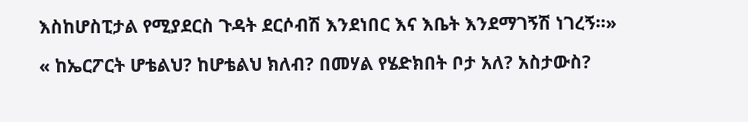እስከሆስፒታል የሚያደርስ ጉዳት ደርሶብሽ እንደነበር እና እቤት እንደማገኝሽ ነገረኝ።»

« ከኤርፖርት ሆቴልህ? ከሆቴልህ ክለብ? በመሃል የሄድክበት ቦታ አለ? አስታውስ?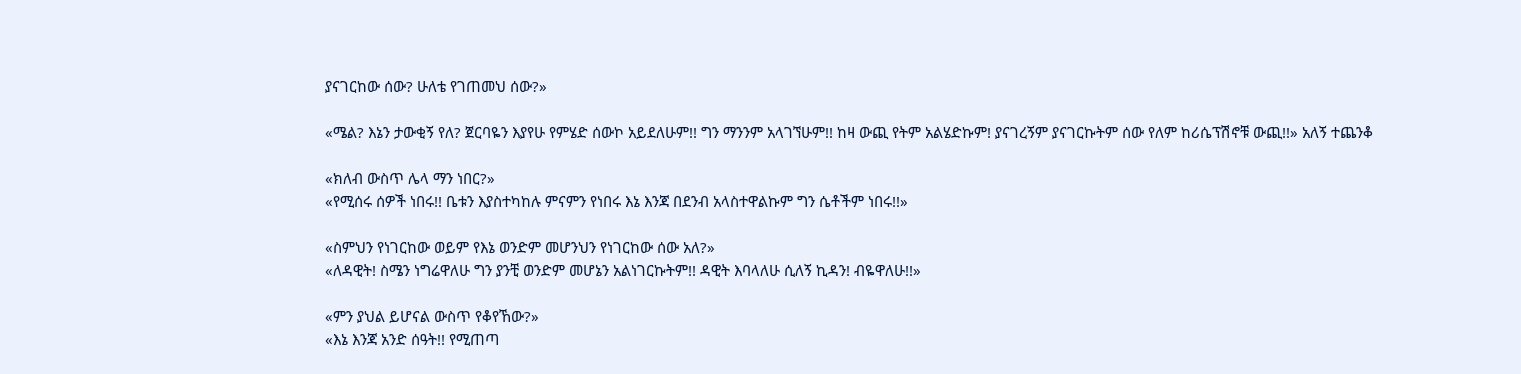ያናገርከው ሰው? ሁለቴ የገጠመህ ሰው?»

«ሜል? እኔን ታውቂኝ የለ? ጀርባዬን እያየሁ የምሄድ ሰውኮ አይደለሁም!! ግን ማንንም አላገኘሁም!! ከዛ ውጪ የትም አልሄድኩም! ያናገረኝም ያናገርኩትም ሰው የለም ከሪሴፕሽኖቹ ውጪ!!» አለኝ ተጨንቆ

«ክለብ ውስጥ ሌላ ማን ነበር?»
«የሚሰሩ ሰዎች ነበሩ!! ቤቱን እያስተካከሉ ምናምን የነበሩ እኔ እንጃ በደንብ አላስተዋልኩም ግን ሴቶችም ነበሩ!!»

«ስምህን የነገርከው ወይም የእኔ ወንድም መሆንህን የነገርከው ሰው አለ?»
«ለዳዊት! ስሜን ነግሬዋለሁ ግን ያንቺ ወንድም መሆኔን አልነገርኩትም!! ዳዊት እባላለሁ ሲለኝ ኪዳን! ብዬዋለሁ!!»

«ምን ያህል ይሆናል ውስጥ የቆየኸው?»
«እኔ እንጃ አንድ ሰዓት!! የሚጠጣ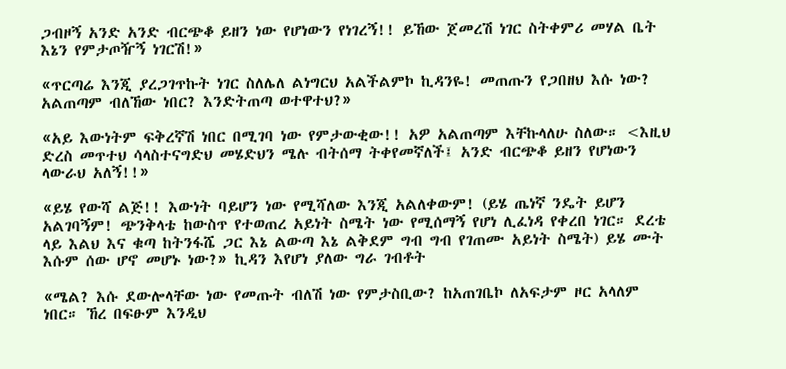ጋብዞኝ አንድ አንድ ብርጭቆ ይዘን ነው የሆነውን የነገረኝ!! ይኸው ጀመረሽ ነገር ስትቀምሪ መሃል ቤት እኔን የምታጦዥኝ ነገርሽ!»

«ጥርጣሬ እንጂ ያረጋገጥኩት ነገር ስለሌለ ልነግርህ አልችልምኮ ኪዳንዬ! መጠጡን የጋበዘህ እሱ ነው? አልጠጣም ብለኸው ነበር? እንድትጠጣ ወተዋተህ?»

«አይ እውነትም ፍቅረኛሽ ነበር በሚገባ ነው የምታውቂው!! አዎ አልጠጣም እቸኩላለሁ ስለው። <እዚህ ድረስ መጥተህ ሳላስተናግድህ መሄድህን ሜሉ ብትሰማ ትቀየመኛለች፤ አንድ ብርጭቆ ይዘን የሆነውን ላውራህ አለኝ!!»

«ይሄ የውሻ ልጅ!! እውነት ባይሆን ነው የሚሻለው እንጂ አልለቀውም! (ይሄ ጤነኛ ንዴት ይሆን አልገባኝም! ጭንቅላቴ ከውስጥ የተወጠረ አይነት ስሜት ነው የሚሰማኝ የሆነ ሊፈነዳ የቀረበ ነገር። ደረቴ ላይ እልህ እና ቁጣ ከትንፋሼ ጋር እኔ ልውጣ እኔ ልቅደም ግብ ግብ የገጠሙ አይነት ስሜት) ይሄ ሙት እሱም ሰው ሆኖ መሆኑ ነው?» ኪዳን እየሆነ ያለው ግራ ገብቶት

«ሜል? እሱ ደውሎላቸው ነው የመጡት ብለሽ ነው የምታስቢው? ከአጠገቤኮ ለአፍታም ዞር አላለም ነበር። ኸረ በፍፁም እንዲህ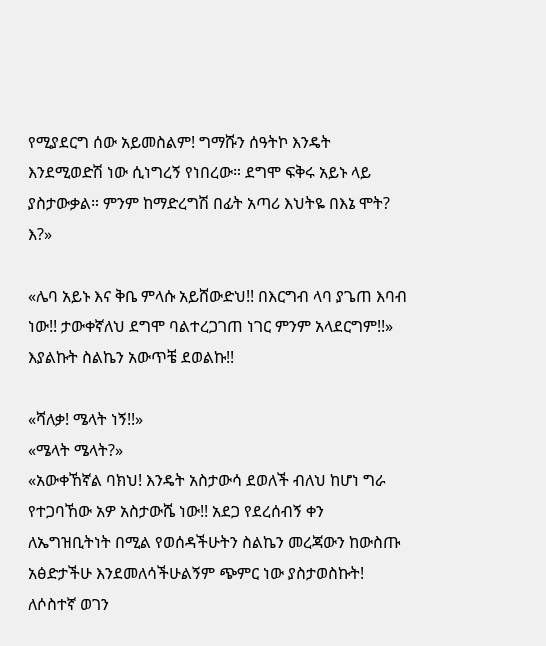የሚያደርግ ሰው አይመስልም! ግማሹን ሰዓትኮ እንዴት እንደሚወድሽ ነው ሲነግረኝ የነበረው። ደግሞ ፍቅሩ አይኑ ላይ ያስታውቃል። ምንም ከማድረግሽ በፊት አጣሪ እህትዬ በእኔ ሞት? እ?»

«ሌባ አይኑ እና ቅቤ ምላሱ አይሸውድህ!! በእርግብ ላባ ያጌጠ እባብ ነው!! ታውቀኛለህ ደግሞ ባልተረጋገጠ ነገር ምንም አላደርግም!!» እያልኩት ስልኬን አውጥቼ ደወልኩ!!

«ሻለቃ! ሜላት ነኝ!!»
«ሜላት ሜላት?»
«አውቀኸኛል ባክህ! እንዴት አስታውሳ ደወለች ብለህ ከሆነ ግራ የተጋባኸው አዎ አስታውሼ ነው!! አደጋ የደረሰብኝ ቀን ለኤግዝቢትነት በሚል የወሰዳችሁትን ስልኬን መረጃውን ከውስጡ አፅድታችሁ እንደመለሳችሁልኝም ጭምር ነው ያስታወስኩት! ለሶስተኛ ወገን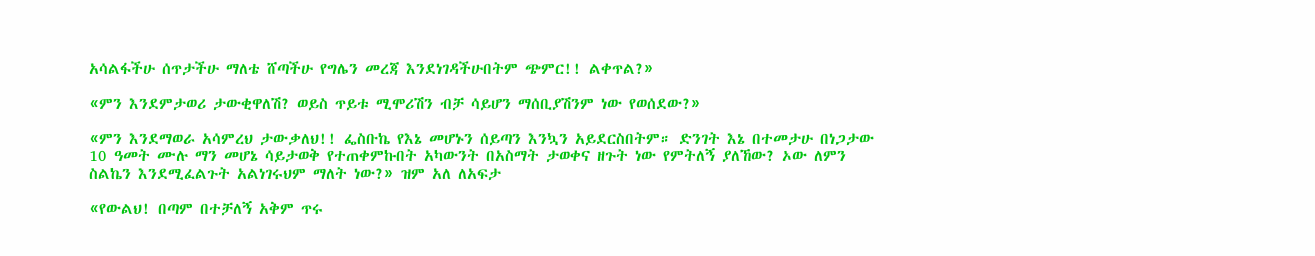አሳልፋችሁ ሰጥታችሁ ማለቴ ሸጣችሁ የግሌን መረጃ እንደነገዳችሁበትም ጭምር!! ልቀጥል?»

«ምን እንደምታወሪ ታውቂዋለሽ? ወይስ ጥይቱ ሚሞሪሽን ብቻ ሳይሆን ማሰቢያሽንም ነው የወሰደው?»

«ምን እንደማወራ አሳምረህ ታውቃለህ!! ፌስቡኬ የእኔ መሆኑን ሰይጣን እንኳን አይደርስበትም። ድንገት እኔ በተመታሁ በነጋታው 10 ዓመት ሙሉ ማን መሆኔ ሳይታወቅ የተጠቀምኩበት አካውንት በአስማት ታወቀና ዘጉት ነው የምትለኝ ያለኸው? ኦው ለምን ስልኬን እንደሚፈልጉት አልነገሩህም ማለት ነው?» ዝም አለ ለአፍታ

«የውልህ! በጣም በተቻለኝ አቅም ጥሩ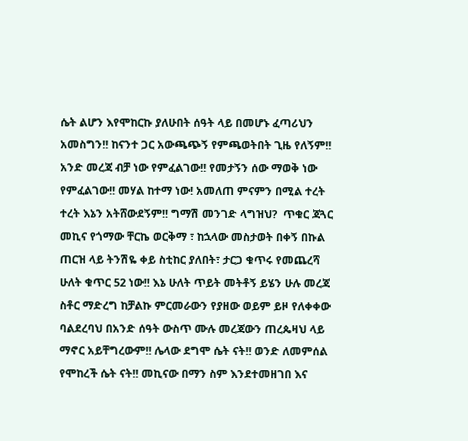ሴት ልሆን እየሞከርኩ ያለሁበት ሰዓት ላይ በመሆኑ ፈጣሪህን አመስግን!! ከናንተ ጋር አውጫጭኝ የምጫወትበት ጊዜ የለኝም!! አንድ መረጃ ብቻ ነው የምፈልገው!! የመታኝን ሰው ማወቅ ነው የምፈልገው!! መሃል ከተማ ነው! አመለጠ ምናምን በሚል ተረት ተረት እኔን አትሸውደኝም!! ግማሽ መንገድ ላግዝህ?  ጥቁር ጃጓር መኪና የጎማው ቸርኬ ወርቅማ ፣ ከኋላው መስታወት በቀኝ በኩል ጠርዝ ላይ ትንሽዬ ቀይ ስቲከር ያለበት፣ ታርጋ ቁጥሩ የመጨረሻ ሁለት ቁጥር 52 ነው!! እኔ ሁለት ጥይት መትቶኝ ይሄን ሁሉ መረጃ ስቶር ማድረግ ከቻልኩ ምርመራውን የያዘው ወይም ይዞ የለቀቀው ባልደረባህ በአንድ ሰዓት ውስጥ ሙሉ መረጃውን ጠረጴዛህ ላይ ማኖር አይቸግረውም!! ሌላው ደግሞ ሴት ናት!! ወንድ ለመምሰል የሞከረች ሴት ናት!! መኪናው በማን ስም እንደተመዘገበ እና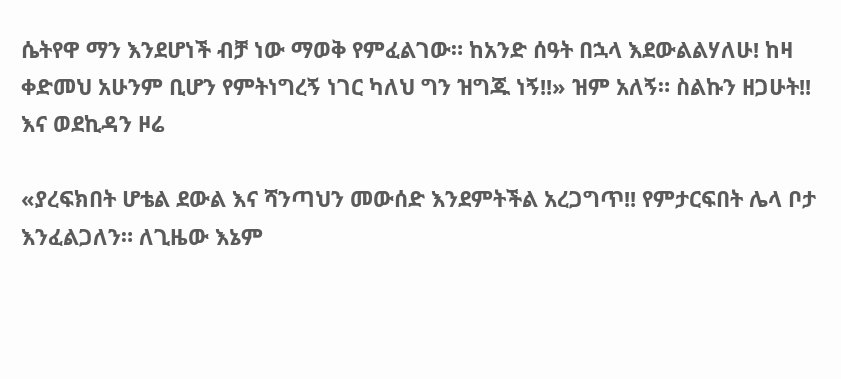ሴትየዋ ማን እንደሆነች ብቻ ነው ማወቅ የምፈልገው። ከአንድ ሰዓት በኋላ እደውልልሃለሁ! ከዛ ቀድመህ አሁንም ቢሆን የምትነግረኝ ነገር ካለህ ግን ዝግጁ ነኝ!!» ዝም አለኝ። ስልኩን ዘጋሁት!! እና ወደኪዳን ዞሬ

«ያረፍክበት ሆቴል ደውል እና ሻንጣህን መውሰድ እንደምትችል አረጋግጥ!! የምታርፍበት ሌላ ቦታ እንፈልጋለን። ለጊዜው እኔም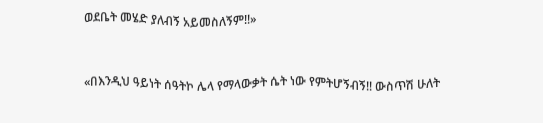ወደቤት መሄድ ያለብኝ አይመስለኝም!!»


«በእንዲህ ዓይነት ሰዓትኮ ሌላ የማላውቃት ሴት ነው የምትሆኝብኝ!! ውስጥሽ ሁለት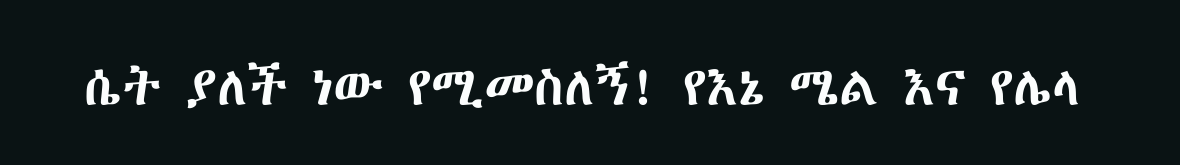ሴት ያለች ነው የሚመስለኝ! የእኔ ሜል እና የሌላ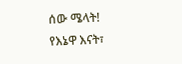ሰው ሜላት! የእኔዋ እናት፣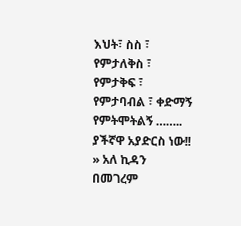እህት፣ ስስ ፣ የምታለቅስ ፣ የምታቅፍ ፣ የምታባብል ፣ ቀድማኝ የምትሞትልኝ …….. ያችኛዋ አያድርስ ነው!! » አለ ኪዳን በመገረም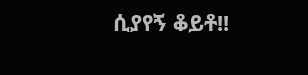ሲያየኝ ቆይቶ!!